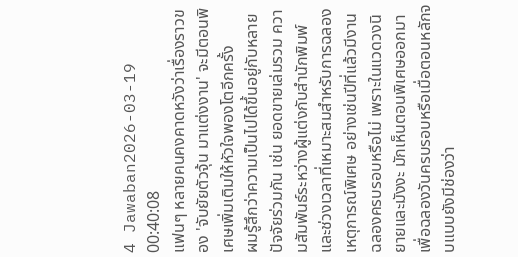4 Jawaban2026-03-19 00:40:08
แฟนๆ หลายคนคงคาดหวังว่าเรื่องราวของ 'จับยัยตัวจุ้น มาแต่งงาน' จะมีตอนพิเศษเพิ่มเติมให้หัวใจพองโตอีกครั้ง
ผมรู้สึกว่าความเป็นไปได้ขึ้นอยู่กับหลายปัจจัยร่วมกัน เช่น ยอดขายเล่มรวม ความสัมพันธ์ระหว่างผู้แต่งกับสำนักพิมพ์ และช่วงเวลาที่เหมาะสมสำหรับการฉลองเหตุการณ์พิเศษ อย่างเช่นปีที่แล้วมีงานฉลองครบรอบหรือไม่ เพราะในแวดวงนิยายและมังงะ มักเห็นตอนพิเศษออกมาเพื่อฉลองวันครบรอบหรือเมื่อตอนหลักจบแบบยังมีช่องว่า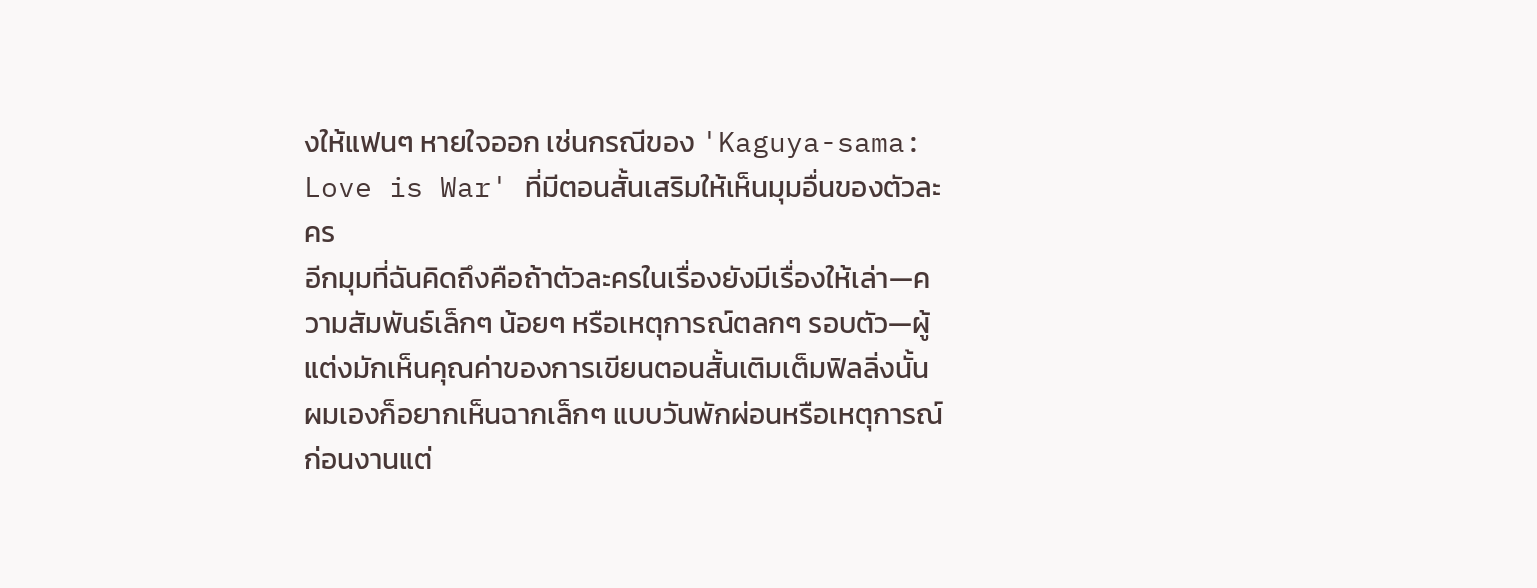งให้แฟนๆ หายใจออก เช่นกรณีของ 'Kaguya-sama: Love is War' ที่มีตอนสั้นเสริมให้เห็นมุมอื่นของตัวละคร
อีกมุมที่ฉันคิดถึงคือถ้าตัวละครในเรื่องยังมีเรื่องให้เล่า—ความสัมพันธ์เล็กๆ น้อยๆ หรือเหตุการณ์ตลกๆ รอบตัว—ผู้แต่งมักเห็นคุณค่าของการเขียนตอนสั้นเติมเต็มฟิลลิ่งนั้น ผมเองก็อยากเห็นฉากเล็กๆ แบบวันพักผ่อนหรือเหตุการณ์ก่อนงานแต่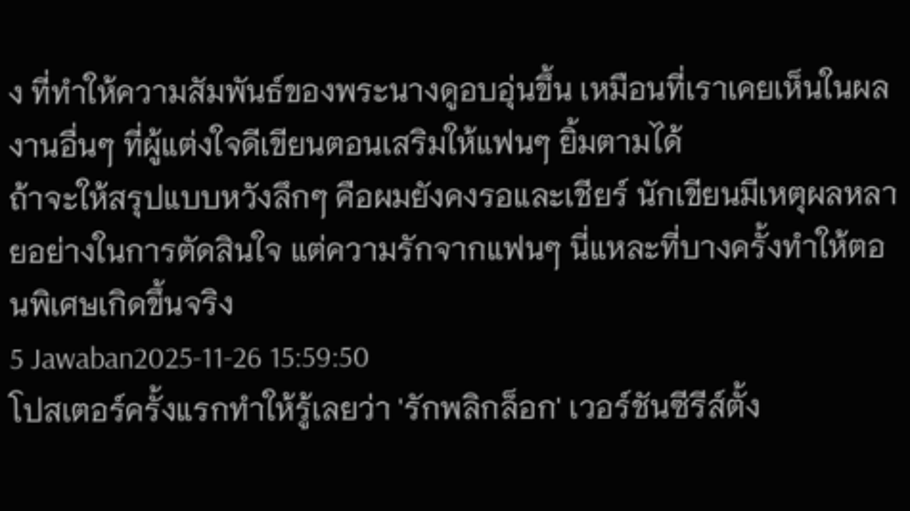ง ที่ทำให้ความสัมพันธ์ของพระนางดูอบอุ่นขึ้น เหมือนที่เราเคยเห็นในผลงานอื่นๆ ที่ผู้แต่งใจดีเขียนตอนเสริมให้แฟนๆ ยิ้มตามได้
ถ้าจะให้สรุปแบบหวังลึกๆ คือผมยังคงรอและเชียร์ นักเขียนมีเหตุผลหลายอย่างในการตัดสินใจ แต่ความรักจากแฟนๆ นี่แหละที่บางครั้งทำให้ตอนพิเศษเกิดขึ้นจริง
5 Jawaban2025-11-26 15:59:50
โปสเตอร์ครั้งแรกทำให้รู้เลยว่า 'รักพลิกล็อก' เวอร์ชันซีรีส์ตั้ง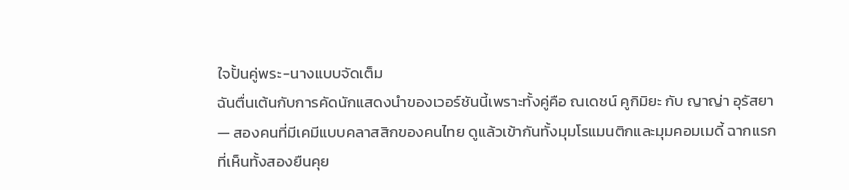ใจปั้นคู่พระ-นางแบบจัดเต็ม
ฉันตื่นเต้นกับการคัดนักแสดงนำของเวอร์ชันนี้เพราะทั้งคู่คือ ณเดชน์ คูกิมิยะ กับ ญาญ่า อุรัสยา — สองคนที่มีเคมีแบบคลาสสิกของคนไทย ดูแล้วเข้ากันทั้งมุมโรแมนติกและมุมคอมเมดี้ ฉากแรกที่เห็นทั้งสองยืนคุย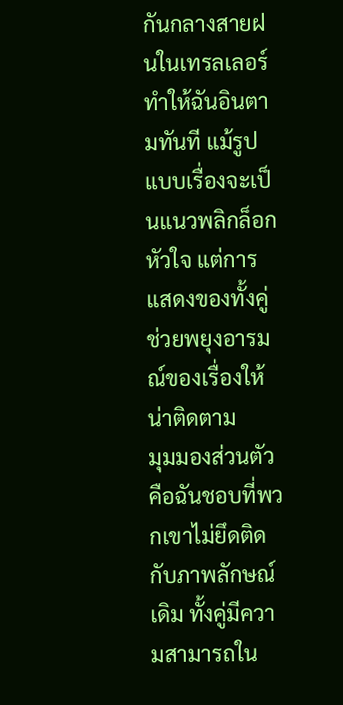กันกลางสายฝนในเทรลเลอร์ทำให้ฉันอินตามทันที แม้รูปแบบเรื่องจะเป็นแนวพลิกล็อกหัวใจ แต่การแสดงของทั้งคู่ช่วยพยุงอารมณ์ของเรื่องให้น่าติดตาม
มุมมองส่วนตัวคือฉันชอบที่พวกเขาไม่ยึดติดกับภาพลักษณ์เดิม ทั้งคู่มีความสามารถใน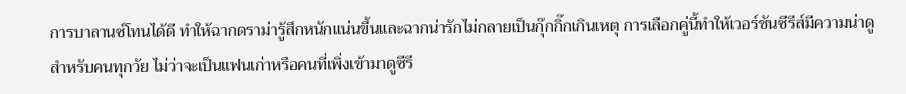การบาลานซ์โทนได้ดี ทำให้ฉากดราม่ารู้สึกหนักแน่นขึ้นและฉากน่ารักไม่กลายเป็นกุ๊กกิ๊กเกินเหตุ การเลือกคู่นี้ทำให้เวอร์ชันซีรีส์มีความน่าดูสำหรับคนทุกวัย ไม่ว่าจะเป็นแฟนเก่าหรือคนที่เพิ่งเข้ามาดูซีรี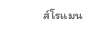ส์โรแมน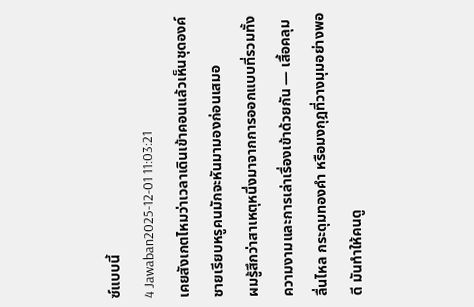ซ์แบบนี้
4 Jawaban2025-12-01 11:03:21
เคยสังเกตไหมว่าเวลาเดินเข้าคอนแล้วเห็นชุดองค์ชายเรียบหรูคนมักจะหันมามองก่อนเสมอ
ผมรู้สึกว่าสาเหตุหนึ่งมาจากการออกแบบที่รวมทั้งความงามและการเล่าเรื่องเข้าด้วยกัน — เสื้อคลุมลื่นไหล กระดุมทองคำ หรือมงกุฎที่วางมุมอย่างพอดี มันทำให้คนดู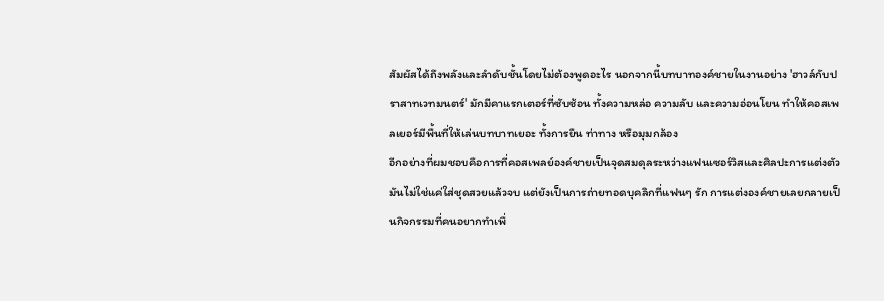สัมผัสได้ถึงพลังและลำดับชั้นโดยไม่ต้องพูดอะไร นอกจากนี้บทบาทองค์ชายในงานอย่าง 'ฮาวล์กับปราสาทเวทมนตร์' มักมีคาแรกเตอร์ที่ซับซ้อน ทั้งความหล่อ ความลับ และความอ่อนโยน ทำให้คอสเพลเยอร์มีพื้นที่ให้เล่นบทบาทเยอะ ทั้งการยืน ท่าทาง หรือมุมกล้อง
อีกอย่างที่ผมชอบคือการที่คอสเพลย์องค์ชายเป็นจุดสมดุลระหว่างแฟนเซอร์วิสและศิลปะการแต่งตัว มันไม่ใช่แค่ใส่ชุดสวยแล้วจบ แต่ยังเป็นการถ่ายทอดบุคลิกที่แฟนๆ รัก การแต่งองค์ชายเลยกลายเป็นกิจกรรมที่คนอยากทำเพื่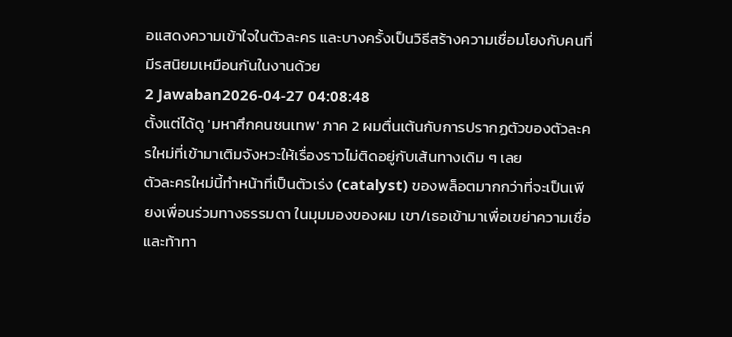อแสดงความเข้าใจในตัวละคร และบางครั้งเป็นวิธีสร้างความเชื่อมโยงกับคนที่มีรสนิยมเหมือนกันในงานด้วย
2 Jawaban2026-04-27 04:08:48
ตั้งแต่ได้ดู 'มหาศึกคนชนเทพ' ภาค 2 ผมตื่นเต้นกับการปรากฏตัวของตัวละครใหม่ที่เข้ามาเติมจังหวะให้เรื่องราวไม่ติดอยู่กับเส้นทางเดิม ๆ เลย
ตัวละครใหม่นี้ทำหน้าที่เป็นตัวเร่ง (catalyst) ของพล็อตมากกว่าที่จะเป็นเพียงเพื่อนร่วมทางธรรมดา ในมุมมองของผม เขา/เธอเข้ามาเพื่อเขย่าความเชื่อและท้าทา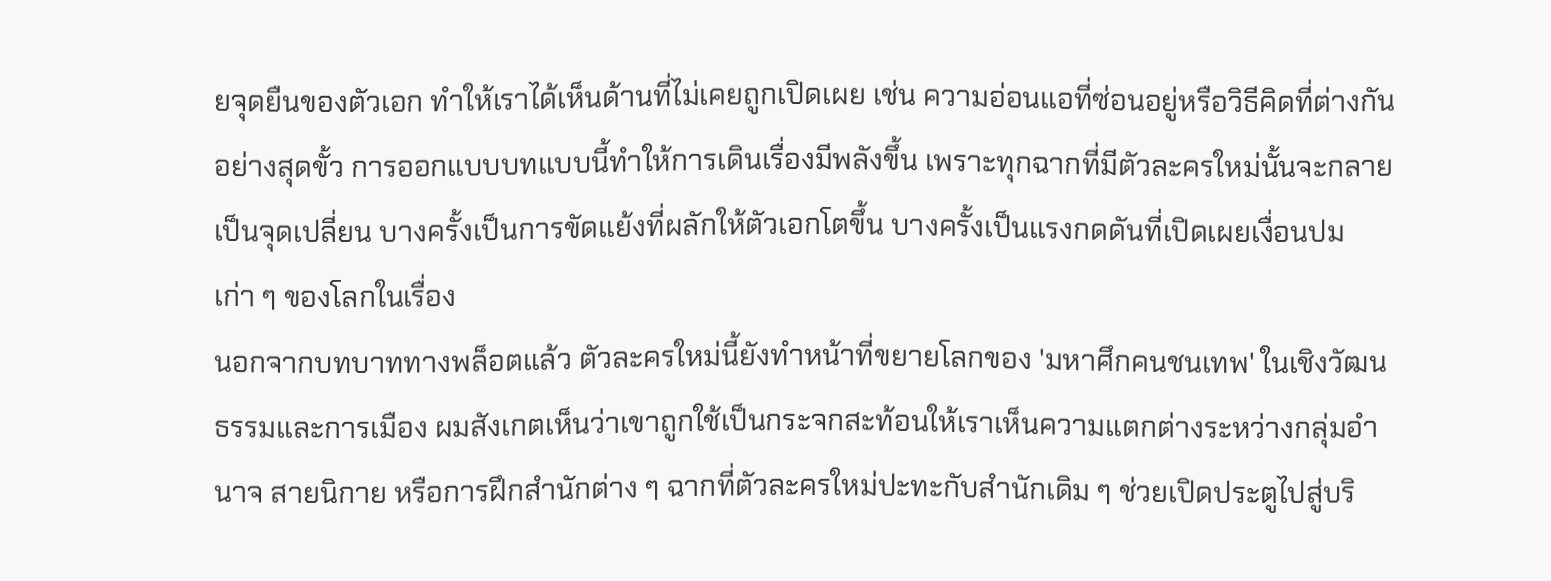ยจุดยืนของตัวเอก ทำให้เราได้เห็นด้านที่ไม่เคยถูกเปิดเผย เช่น ความอ่อนแอที่ซ่อนอยู่หรือวิธีคิดที่ต่างกันอย่างสุดขั้ว การออกแบบบทแบบนี้ทำให้การเดินเรื่องมีพลังขึ้น เพราะทุกฉากที่มีตัวละครใหม่นั้นจะกลายเป็นจุดเปลี่ยน บางครั้งเป็นการขัดแย้งที่ผลักให้ตัวเอกโตขึ้น บางครั้งเป็นแรงกดดันที่เปิดเผยเงื่อนปมเก่า ๆ ของโลกในเรื่อง
นอกจากบทบาททางพล็อตแล้ว ตัวละครใหม่นี้ยังทำหน้าที่ขยายโลกของ 'มหาศึกคนชนเทพ' ในเชิงวัฒนธรรมและการเมือง ผมสังเกตเห็นว่าเขาถูกใช้เป็นกระจกสะท้อนให้เราเห็นความแตกต่างระหว่างกลุ่มอำนาจ สายนิกาย หรือการฝึกสำนักต่าง ๆ ฉากที่ตัวละครใหม่ปะทะกับสำนักเดิม ๆ ช่วยเปิดประตูไปสู่บริ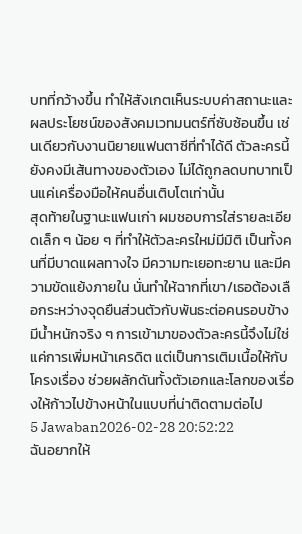บทที่กว้างขึ้น ทำให้สังเกตเห็นระบบค่าสถานะและผลประโยชน์ของสังคมเวทมนตร์ที่ซับซ้อนขึ้น เช่นเดียวกับงานนิยายแฟนตาซีที่ทำได้ดี ตัวละครนี้ยังคงมีเส้นทางของตัวเอง ไม่ได้ถูกลดบทบาทเป็นแค่เครื่องมือให้คนอื่นเติบโตเท่านั้น
สุดท้ายในฐานะแฟนเก่า ผมชอบการใส่รายละเอียดเล็ก ๆ น้อย ๆ ที่ทำให้ตัวละครใหม่มีมิติ เป็นทั้งคนที่มีบาดแผลทางใจ มีความทะเยอทะยาน และมีความขัดแย้งภายใน นั่นทำให้ฉากที่เขา/เธอต้องเลือกระหว่างจุดยืนส่วนตัวกับพันธะต่อคนรอบข้างมีน้ำหนักจริง ๆ การเข้ามาของตัวละครนี้จึงไม่ใช่แค่การเพิ่มหน้าเครดิต แต่เป็นการเติมเนื้อให้กับโครงเรื่อง ช่วยผลักดันทั้งตัวเอกและโลกของเรื่องให้ก้าวไปข้างหน้าในแบบที่น่าติดตามต่อไป
5 Jawaban2026-02-28 20:52:22
ฉันอยากให้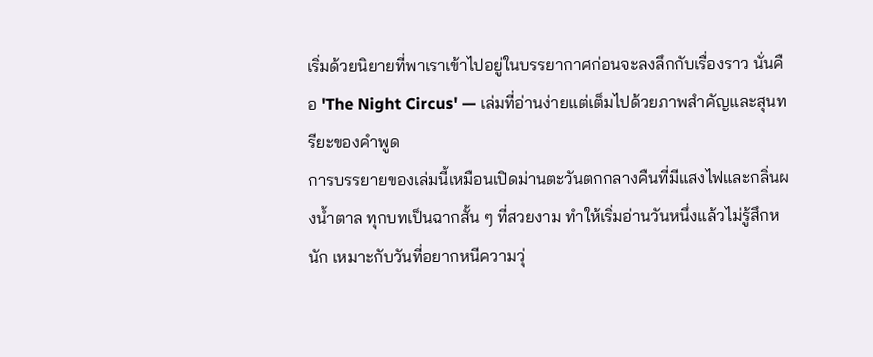เริ่มด้วยนิยายที่พาเราเข้าไปอยู่ในบรรยากาศก่อนจะลงลึกกับเรื่องราว นั่นคือ 'The Night Circus' — เล่มที่อ่านง่ายแต่เต็มไปด้วยภาพสำคัญและสุนทรียะของคำพูด
การบรรยายของเล่มนี้เหมือนเปิดม่านตะวันตกกลางคืนที่มีแสงไฟและกลิ่นผงน้ำตาล ทุกบทเป็นฉากสั้น ๆ ที่สวยงาม ทำให้เริ่มอ่านวันหนึ่งแล้วไม่รู้สึกหนัก เหมาะกับวันที่อยากหนีความวุ่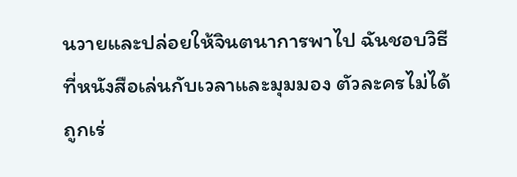นวายและปล่อยให้จินตนาการพาไป ฉันชอบวิธีที่หนังสือเล่นกับเวลาและมุมมอง ตัวละครไม่ได้ถูกเร่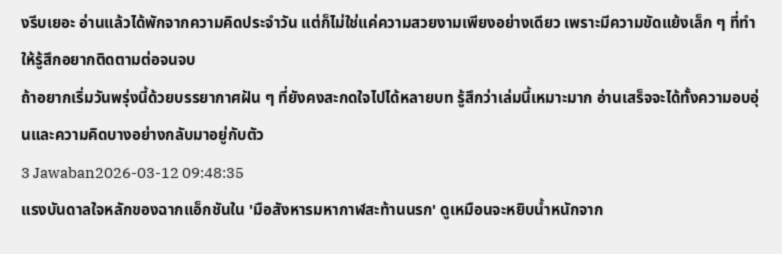งรีบเยอะ อ่านแล้วได้พักจากความคิดประจำวัน แต่ก็ไม่ใช่แค่ความสวยงามเพียงอย่างเดียว เพราะมีความขัดแย้งเล็ก ๆ ที่ทำให้รู้สึกอยากติดตามต่อจนจบ
ถ้าอยากเริ่มวันพรุ่งนี้ด้วยบรรยากาศฝัน ๆ ที่ยังคงสะกดใจไปได้หลายบท รู้สึกว่าเล่มนี้เหมาะมาก อ่านเสร็จจะได้ทั้งความอบอุ่นและความคิดบางอย่างกลับมาอยู่กับตัว
3 Jawaban2026-03-12 09:48:35
แรงบันดาลใจหลักของฉากแอ็กชันใน 'มือสังหารมหากาฬสะท้านนรก' ดูเหมือนจะหยิบน้ำหนักจาก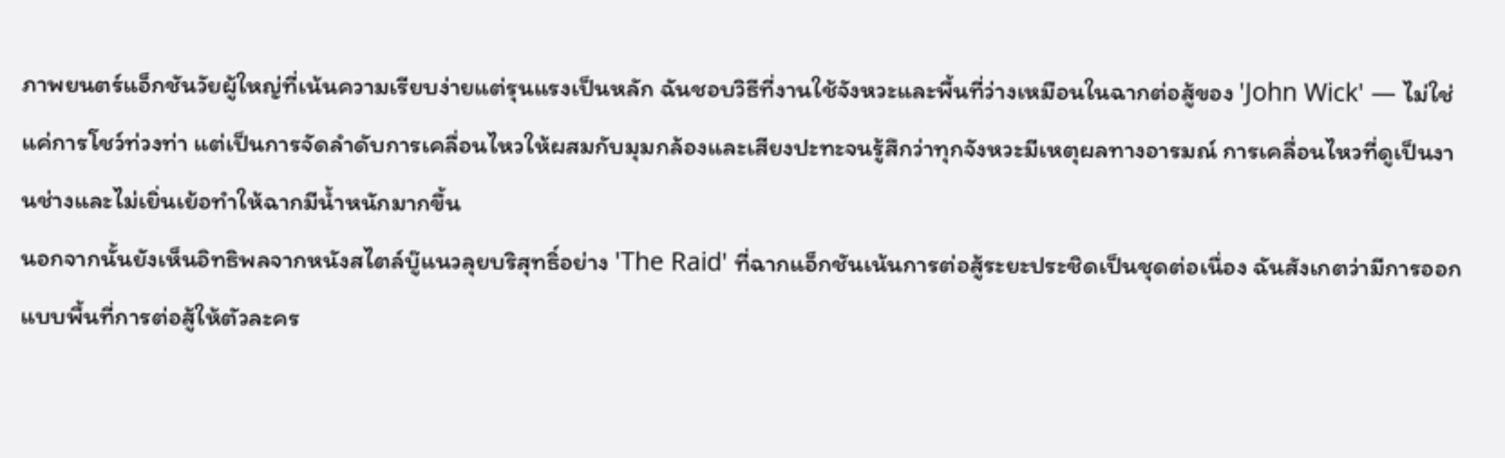ภาพยนตร์แอ็กชันวัยผู้ใหญ่ที่เน้นความเรียบง่ายแต่รุนแรงเป็นหลัก ฉันชอบวิธีที่งานใช้จังหวะและพื้นที่ว่างเหมือนในฉากต่อสู้ของ 'John Wick' — ไม่ใช่แค่การโชว์ท่วงท่า แต่เป็นการจัดลำดับการเคลื่อนไหวให้ผสมกับมุมกล้องและเสียงปะทะจนรู้สึกว่าทุกจังหวะมีเหตุผลทางอารมณ์ การเคลื่อนไหวที่ดูเป็นงานช่างและไม่เยิ่นเย้อทำให้ฉากมีน้ำหนักมากขึ้น
นอกจากนั้นยังเห็นอิทธิพลจากหนังสไตล์บู๊แนวลุยบริสุทธิ์อย่าง 'The Raid' ที่ฉากแอ็กชันเน้นการต่อสู้ระยะประชิดเป็นชุดต่อเนื่อง ฉันสังเกตว่ามีการออกแบบพื้นที่การต่อสู้ให้ตัวละคร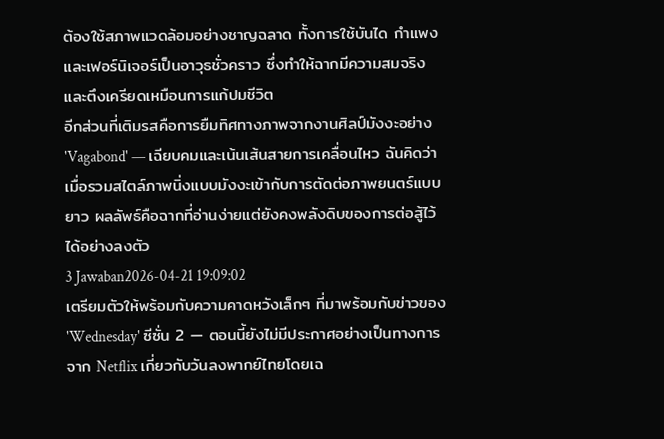ต้องใช้สภาพแวดล้อมอย่างชาญฉลาด ทั้งการใช้บันได กำแพง และเฟอร์นิเจอร์เป็นอาวุธชั่วคราว ซึ่งทำให้ฉากมีความสมจริงและตึงเครียดเหมือนการแก้ปมชีวิต
อีกส่วนที่เติมรสคือการยืมทิศทางภาพจากงานศิลป์มังงะอย่าง 'Vagabond' — เฉียบคมและเน้นเส้นสายการเคลื่อนไหว ฉันคิดว่าเมื่อรวมสไตล์ภาพนิ่งแบบมังงะเข้ากับการตัดต่อภาพยนตร์แบบยาว ผลลัพธ์คือฉากที่อ่านง่ายแต่ยังคงพลังดิบของการต่อสู้ไว้ได้อย่างลงตัว
3 Jawaban2026-04-21 19:09:02
เตรียมตัวให้พร้อมกับความคาดหวังเล็กๆ ที่มาพร้อมกับข่าวของ 'Wednesday' ซีซั่น 2 — ตอนนี้ยังไม่มีประกาศอย่างเป็นทางการจาก Netflix เกี่ยวกับวันลงพากย์ไทยโดยเฉ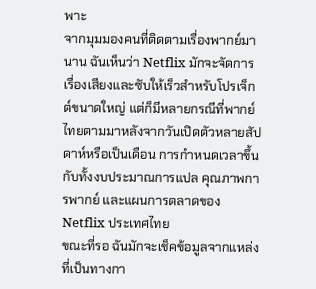พาะ
จากมุมมองคนที่ติดตามเรื่องพากย์มานาน ฉันเห็นว่า Netflix มักจะจัดการเรื่องเสียงและซับให้เร็วสำหรับโปรเจ็กต์ขนาดใหญ่ แต่ก็มีหลายกรณีที่พากย์ไทยตามมาหลังจากวันเปิดตัวหลายสัปดาห์หรือเป็นเดือน การกำหนดเวลาขึ้นกับทั้งงบประมาณการแปล คุณภาพการพากย์ และแผนการตลาดของ Netflix ประเทศไทย
ขณะที่รอ ฉันมักจะเช็คข้อมูลจากแหล่งที่เป็นทางกา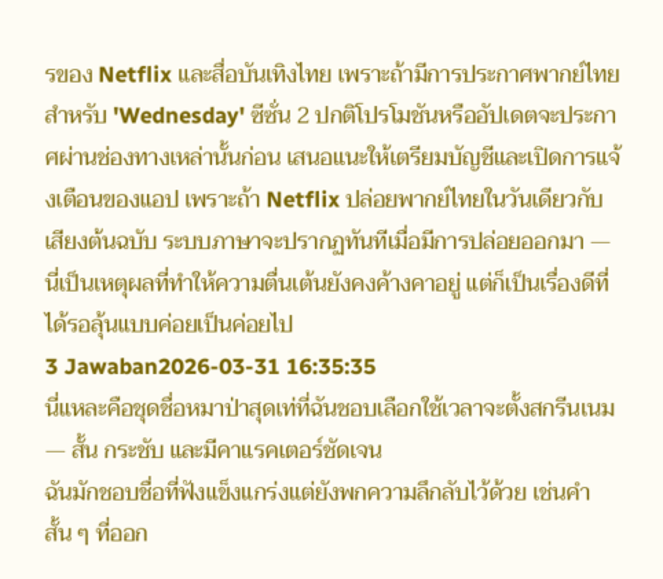รของ Netflix และสื่อบันเทิงไทย เพราะถ้ามีการประกาศพากย์ไทยสำหรับ 'Wednesday' ซีซั่น 2 ปกติโปรโมชันหรืออัปเดตจะประกาศผ่านช่องทางเหล่านั้นก่อน เสนอแนะให้เตรียมบัญชีและเปิดการแจ้งเตือนของแอป เพราะถ้า Netflix ปล่อยพากย์ไทยในวันเดียวกับเสียงต้นฉบับ ระบบภาษาจะปรากฏทันทีเมื่อมีการปล่อยออกมา — นี่เป็นเหตุผลที่ทำให้ความตื่นเต้นยังคงค้างคาอยู่ แต่ก็เป็นเรื่องดีที่ได้รอลุ้นแบบค่อยเป็นค่อยไป
3 Jawaban2026-03-31 16:35:35
นี่แหละคือชุดชื่อหมาป่าสุดเท่ที่ฉันชอบเลือกใช้เวลาจะตั้งสกรีนเนม — สั้น กระชับ และมีคาแรคเตอร์ชัดเจน
ฉันมักชอบชื่อที่ฟังแข็งแกร่งแต่ยังพกความลึกลับไว้ด้วย เช่นคำสั้น ๆ ที่ออก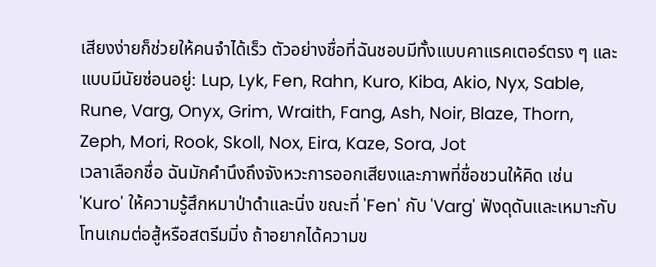เสียงง่ายก็ช่วยให้คนจำได้เร็ว ตัวอย่างชื่อที่ฉันชอบมีทั้งแบบคาแรคเตอร์ตรง ๆ และแบบมีนัยซ่อนอยู่: Lup, Lyk, Fen, Rahn, Kuro, Kiba, Akio, Nyx, Sable, Rune, Varg, Onyx, Grim, Wraith, Fang, Ash, Noir, Blaze, Thorn, Zeph, Mori, Rook, Skoll, Nox, Eira, Kaze, Sora, Jot
เวลาเลือกชื่อ ฉันมักคำนึงถึงจังหวะการออกเสียงและภาพที่ชื่อชวนให้คิด เช่น 'Kuro' ให้ความรู้สึกหมาป่าดำและนิ่ง ขณะที่ 'Fen' กับ 'Varg' ฟังดุดันและเหมาะกับโทนเกมต่อสู้หรือสตรีมมิ่ง ถ้าอยากได้ความข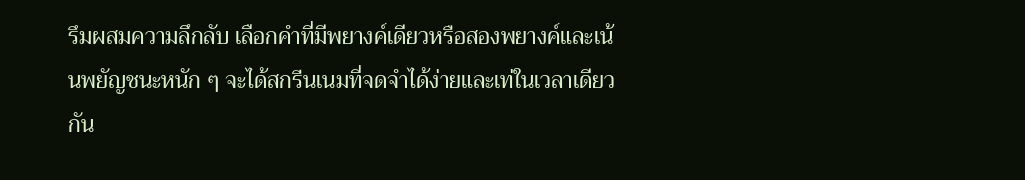รึมผสมความลึกลับ เลือกคำที่มีพยางค์เดียวหรือสองพยางค์และเน้นพยัญชนะหนัก ๆ จะได้สกรีนเนมที่จดจำได้ง่ายและเท่ในเวลาเดียวกัน